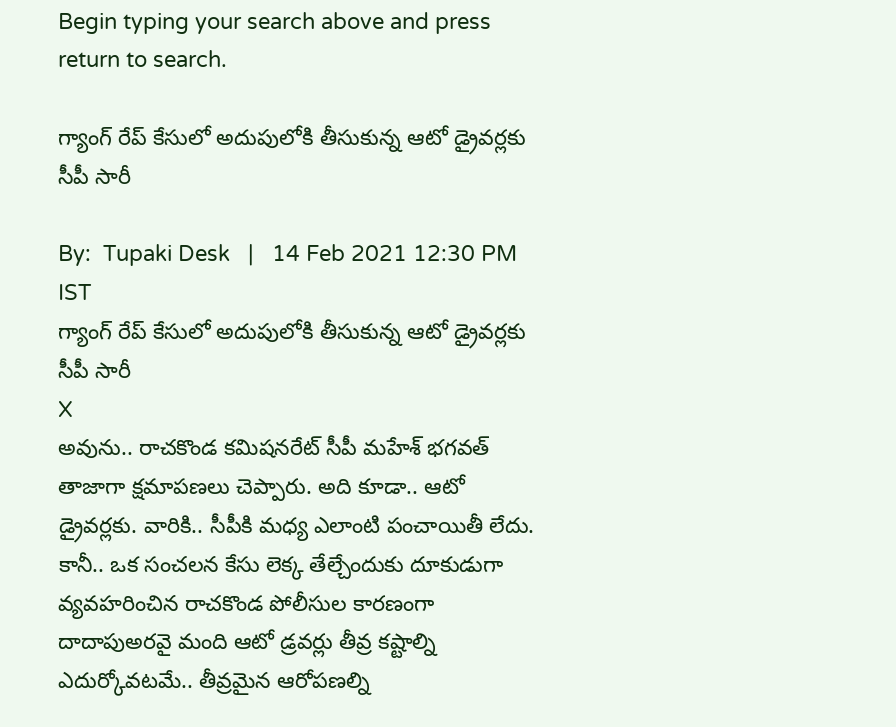Begin typing your search above and press return to search.

గ్యాంగ్ రేప్ కేసులో అదుపులోకి తీసుకున్న ఆటో డ్రైవర్లకు సీపీ సారీ

By:  Tupaki Desk   |   14 Feb 2021 12:30 PM IST
గ్యాంగ్ రేప్ కేసులో అదుపులోకి తీసుకున్న ఆటో డ్రైవర్లకు సీపీ సారీ
X
అవును.. రాచకొండ కమిషనరేట్ సీపీ మహేశ్ భగవత్ తాజాగా క్షమాపణలు చెప్పారు. అది కూడా.. ఆటో డ్రైవర్లకు. వారికి.. సీపీకి మధ్య ఎలాంటి పంచాయితీ లేదు. కానీ.. ఒక సంచలన కేసు లెక్క తేల్చేందుకు దూకుడుగా వ్యవహరించిన రాచకొండ పోలీసుల కారణంగా దాదాపుఅరవై మంది ఆటో డ్రవర్లు తీవ్ర కష్టాల్ని ఎదుర్కోవటమే.. తీవ్రమైన ఆరోపణల్ని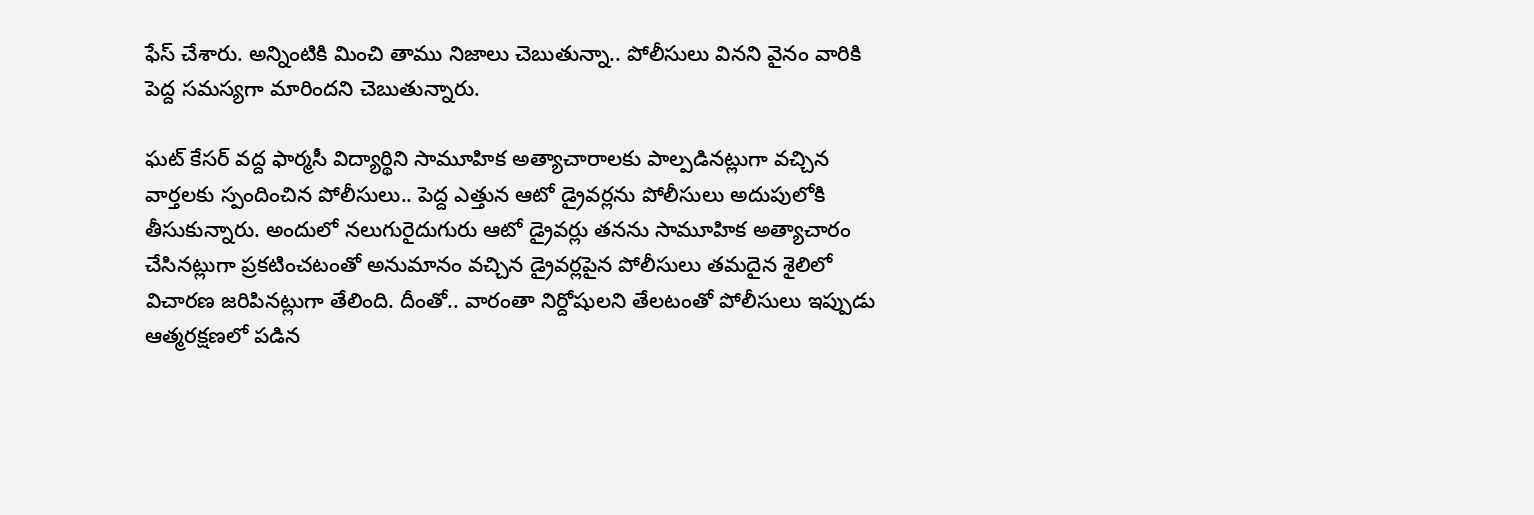ఫేస్ చేశారు. అన్నింటికి మించి తాము నిజాలు చెబుతున్నా.. పోలీసులు వినని వైనం వారికి పెద్ద సమస్యగా మారిందని చెబుతున్నారు.

ఘట్ కేసర్ వద్ద ఫార్మసీ విద్యార్థిని సామూహిక అత్యాచారాలకు పాల్పడినట్లుగా వచ్చిన వార్తలకు స్పందించిన పోలీసులు.. పెద్ద ఎత్తున ఆటో డ్రైవర్లను పోలీసులు అదుపులోకి తీసుకున్నారు. అందులో నలుగురైదుగురు ఆటో డ్రైవర్లు తనను సామూహిక అత్యాచారం చేసినట్లుగా ప్రకటించటంతో అనుమానం వచ్చిన డ్రైవర్లపైన పోలీసులు తమదైన శైలిలో విచారణ జరిపినట్లుగా తేలింది. దీంతో.. వారంతా నిర్దోషులని తేలటంతో పోలీసులు ఇప్పుడు ఆత్మరక్షణలో పడిన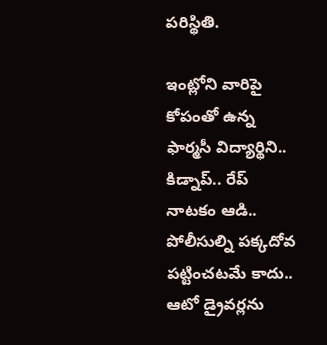పరిస్థితి.

ఇంట్లోని వారిపై కోపంతో ఉన్న ఫార్మసీ విద్యార్థిని.. కిడ్నాప్.. రేప్ నాటకం ఆడి.. పోలీసుల్ని పక్కదోవ పట్టించటమే కాదు.. ఆటో డ్రైవర్లను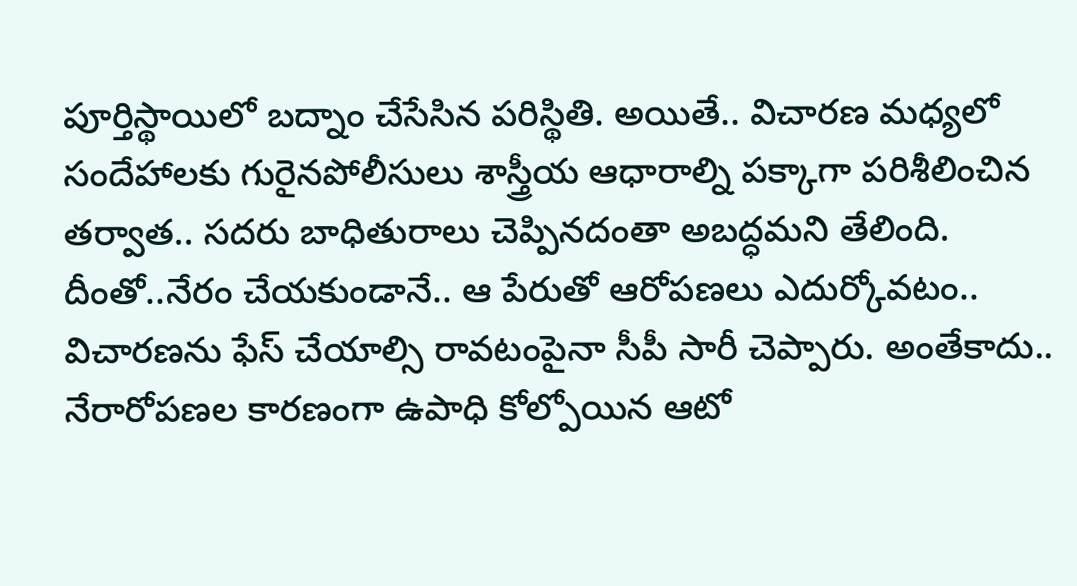పూర్తిస్థాయిలో బద్నాం చేసేసిన పరిస్థితి. అయితే.. విచారణ మధ్యలో సందేహాలకు గురైనపోలీసులు శాస్త్రీయ ఆధారాల్ని పక్కాగా పరిశీలించిన తర్వాత.. సదరు బాధితురాలు చెప్పినదంతా అబద్ధమని తేలింది. దీంతో..నేరం చేయకుండానే.. ఆ పేరుతో ఆరోపణలు ఎదుర్కోవటం.. విచారణను ఫేస్ చేయాల్సి రావటంపైనా సీపీ సారీ చెప్పారు. అంతేకాదు.. నేరారోపణల కారణంగా ఉపాధి కోల్పోయిన ఆటో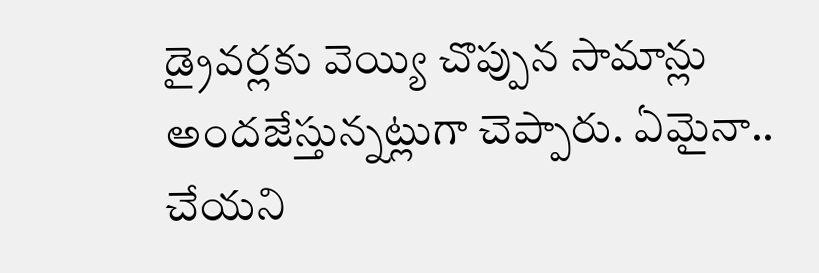డ్రైవర్లకు వెయ్యి చొప్పున సామాన్లు అందజేస్తున్నట్లుగా చెప్పారు. ఏమైనా.. చేయని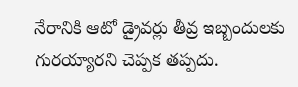నేరానికి ఆటో డ్రైవర్లు తీవ్ర ఇబ్బందులకు గురయ్యారని చెప్పక తప్పదు.